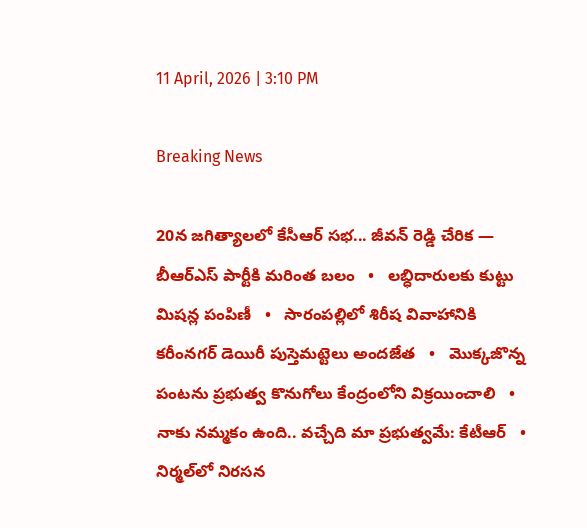11 April, 2026 | 3:10 PM

Breaking News

20న జగిత్యాలలో కేసీఆర్ సభ... జీవన్ రెడ్డి చేరిక — బీఆర్ఎస్ పార్టీకి మరింత బలం   •   లబ్ధిదారులకు కుట్టు మిషన్ల పంపిణీ   •   సారంపల్లిలో శిరీష వివాహానికి కరీంనగర్ డెయిరీ పుస్తెమట్టెలు అందజేత   •   మొక్కజొన్న పంటను ప్రభుత్వ కొనుగోలు కేంద్రంలోని విక్రయించాలి   •   నాకు నమ్మకం ఉంది.. వచ్చేది మా ప్రభుత్వమే: కేటీఆర్   •   నిర్మల్‌లో నిరసన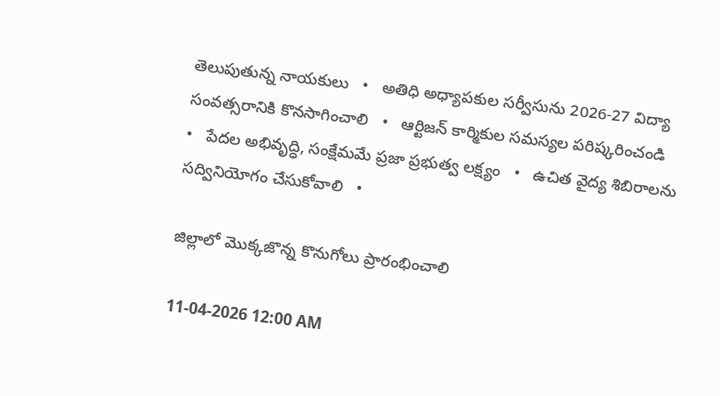తెలుపుతున్న నాయకులు   •   అతిధి అధ్యాపకుల సర్వీసును 2026-27 విద్యా సంవత్సరానికి కొనసాగించాలి   •   ఆర్టిజన్ కార్మికుల సమస్యల పరిష్కరించండి   •   పేదల అభివృద్ధి, సంక్షేమమే ప్రజా ప్రభుత్వ లక్ష్యం   •   ఉచిత వైద్య శిబిరాలను సద్వినియోగం చేసుకోవాలి   •

జిల్లాలో మొక్కజొన్న కొనుగోలు ప్రారంభించాలి

11-04-2026 12:00 AM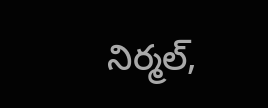నిర్మల్,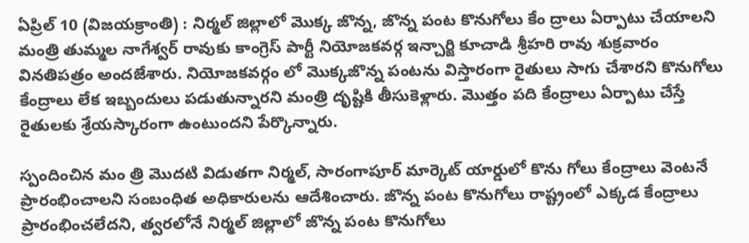ఏప్రిల్ 10 (విజయక్రాంతి) : నిర్మల్ జిల్లాలో మొక్క జొన్న, జొన్న పంట కొనుగోలు కేం ద్రాలు ఏర్పాటు చేయాలని మంత్రి తుమ్మల నాగేశ్వర్ రావుకు కాంగ్రెస్ పార్టీ నియోజకవర్గ ఇన్చార్జి కూచాడి శ్రీహరి రావు శుక్రవారం వినతిపత్రం అందజేశారు. నియోజకవర్గం లో మొక్కజొన్న పంటను విస్తారంగా రైతులు సాగు చేశారని కొనుగోలు కేంద్రాలు లేక ఇబ్బందులు పడుతున్నారని మంత్రి దృష్టికి తీసుకెళ్లారు. మొత్తం పది కేంద్రాలు ఏర్పాటు చేస్తే రైతులకు శ్రేయస్కారంగా ఉంటుందని పేర్కొన్నారు.

స్పందించిన మం త్రి మొదటి విడుతగా నిర్మల్, సారంగాపూర్ మార్కెట్ యార్డులో కొను గోలు కేంద్రాలు వెంటనే ప్రారంభించాలని సంబంధిత అధికారులను ఆదేశించారు. జొన్న పంట కొనుగోలు రాష్ట్రంలో ఎక్కడ కేంద్రాలు ప్రారంభించలేదని, త్వరలోనే నిర్మల్ జిల్లాలో జొన్న పంట కొనుగోలు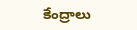కేంద్రాలు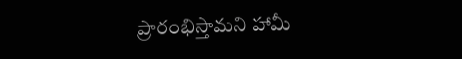ప్రారంభిస్తామని హామీ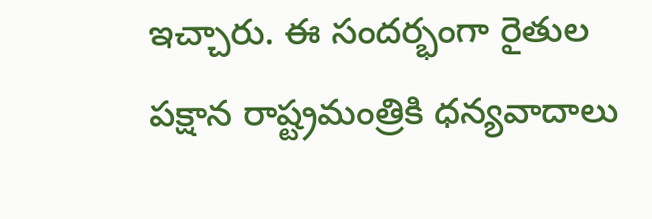ఇచ్చారు. ఈ సందర్భంగా రైతుల పక్షాన రాష్ట్రమంత్రికి ధన్యవాదాలు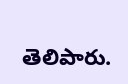తెలిపారు.